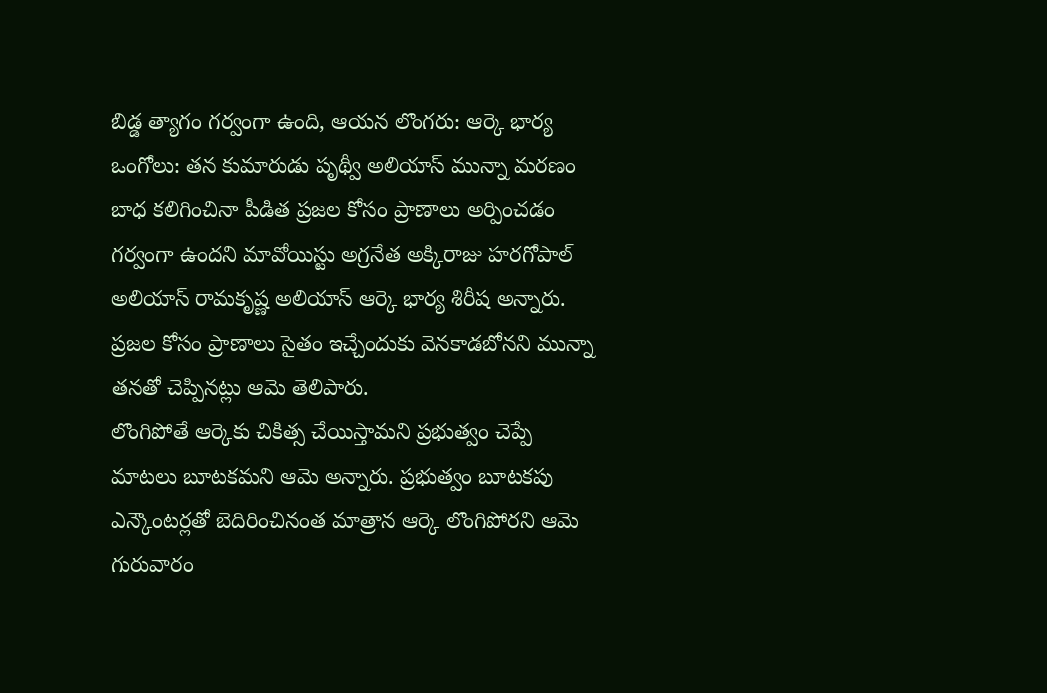బిడ్డ త్యాగం గర్వంగా ఉంది, ఆయన లొంగరు: ఆర్కె భార్య
ఒంగోలు: తన కుమారుడు పృథ్వీ అలియాస్ మున్నా మరణం బాధ కలిగించినా పీడిత ప్రజల కోసం ప్రాణాలు అర్పించడం గర్వంగా ఉందని మావోయిస్టు అగ్రనేత అక్కిరాజు హరగోపాల్ అలియాస్ రామకృష్ణ అలియాస్ ఆర్కె భార్య శిరీష అన్నారు. ప్రజల కోసం ప్రాణాలు సైతం ఇచ్చేందుకు వెనకాడబోనని మున్నా తనతో చెప్పినట్లు ఆమె తెలిపారు.
లొంగిపోతే ఆర్కెకు చికిత్స చేయిస్తామని ప్రభుత్వం చెప్పే మాటలు బూటకమని ఆమె అన్నారు. ప్రభుత్వం బూటకపు ఎన్కౌంటర్లతో బెదిరించినంత మాత్రాన ఆర్కె లొంగిపోరని ఆమె గురువారం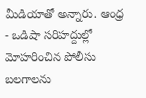మీడియాతో అన్నారు. ఆంధ్ర - ఒడిషా సరిహద్దుల్లో మోహరించిన పోలీసు బలగాలను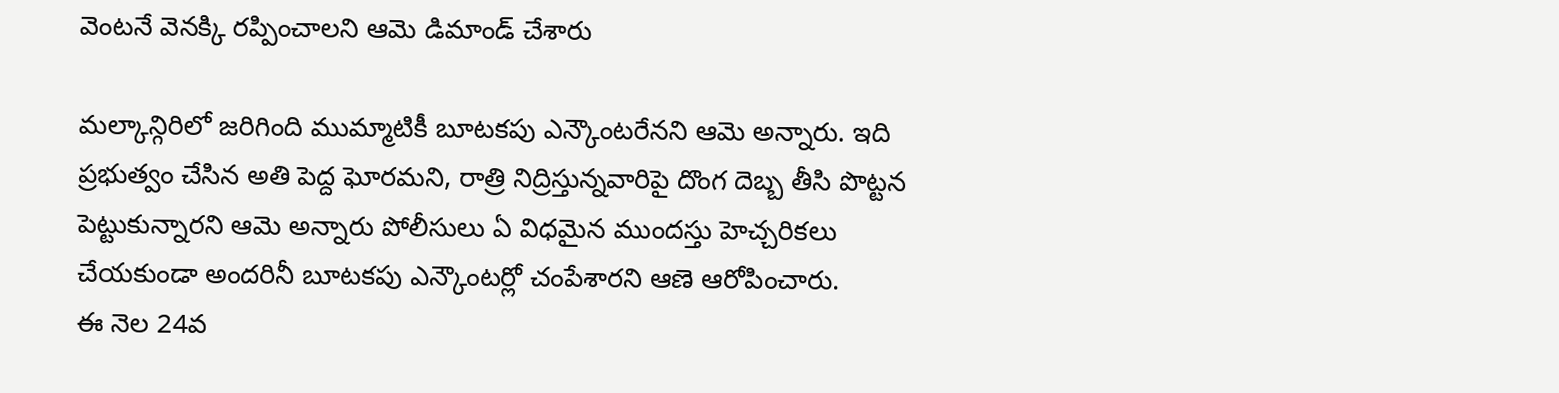వెంటనే వెనక్కి రప్పించాలని ఆమె డిమాండ్ చేశారు

మల్కాన్గిరిలో జరిగింది ముమ్మాటికీ బూటకపు ఎన్కౌంటరేనని ఆమె అన్నారు. ఇది ప్రభుత్వం చేసిన అతి పెద్ద ఘోరమని, రాత్రి నిద్రిస్తున్నవారిపై దొంగ దెబ్బ తీసి పొట్టన పెట్టుకున్నారని ఆమె అన్నారు పోలీసులు ఏ విధమైన ముందస్తు హెచ్చరికలు చేయకుండా అందరినీ బూటకపు ఎన్కౌంటర్లో చంపేశారని ఆణె ఆరోపించారు.
ఈ నెల 24వ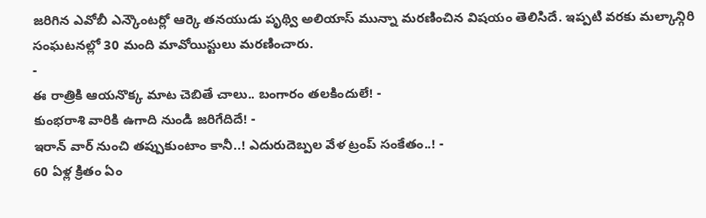జరిగిన ఎవోబీ ఎన్కౌంటర్లో ఆర్కె తనయుడు పృథ్వి అలియాస్ మున్నా మరణించిన విషయం తెలిసిదే. ఇప్పటి వరకు మల్కాన్గిరి సంఘటనల్లో 30 మంది మావోయిస్టులు మరణించారు.
-
ఈ రాత్రికి ఆయనొక్క మాట చెబితే చాలు.. బంగారం తలకిందులే! -
కుంభరాశి వారికి ఉగాది నుండి జరిగేదిదే! -
ఇరాన్ వార్ నుంచి తప్పుకుంటాం కానీ..! ఎదురుదెబ్పల వేళ ట్రంప్ సంకేతం..! -
60 ఏళ్ల క్రితం ఏం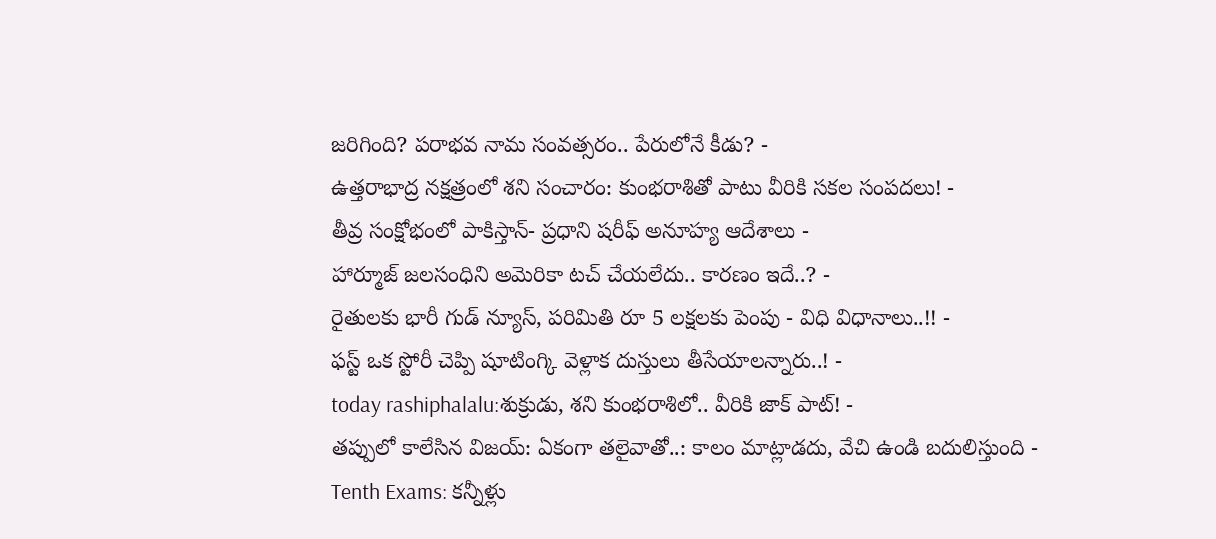జరిగింది? పరాభవ నామ సంవత్సరం.. పేరులోనే కీడు? -
ఉత్తరాభాద్ర నక్షత్రంలో శని సంచారం: కుంభరాశితో పాటు వీరికి సకల సంపదలు! -
తీవ్ర సంక్షోభంలో పాకిస్తాన్- ప్రధాని షరీఫ్ అనూహ్య ఆదేశాలు -
హార్మూజ్ జలసంధిని అమెరికా టచ్ చేయలేదు.. కారణం ఇదే..? -
రైతులకు భారీ గుడ్ న్యూస్, పరిమితి రూ 5 లక్షలకు పెంపు - విధి విధానాలు..!! -
ఫస్ట్ ఒక స్టోరీ చెప్పి షూటింగ్కి వెళ్లాక దుస్తులు తీసేయాలన్నారు..! -
today rashiphalalu:శుక్రుడు, శని కుంభరాశిలో.. వీరికి జాక్ పాట్! -
తప్పులో కాలేసిన విజయ్: ఏకంగా తలైవాతో..: కాలం మాట్లాడదు, వేచి ఉండి బదులిస్తుంది -
Tenth Exams: కన్నీళ్లు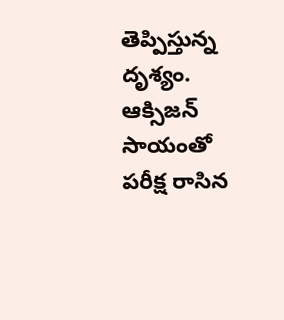తెప్పిస్తున్న దృశ్యం. ఆక్సిజన్ సాయంతో పరీక్ష రాసిన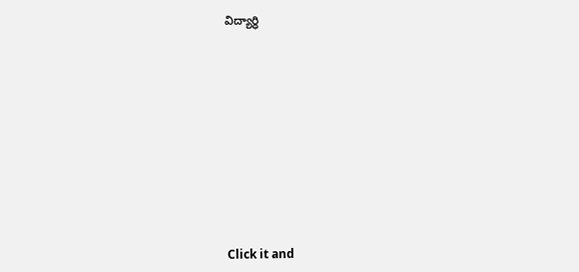విద్యార్ధి












Click it and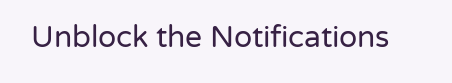Unblock the Notifications